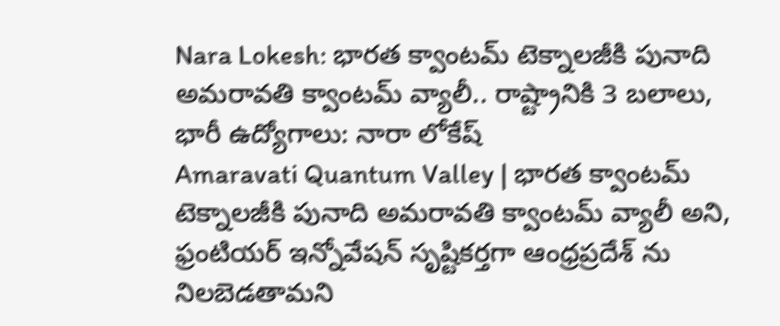Nara Lokesh: భారత క్వాంటమ్ టెక్నాలజీకి పునాది అమరావతి క్వాంటమ్ వ్యాలీ.. రాష్ట్రానికి 3 బలాలు, భారీ ఉద్యోగాలు: నారా లోకేష్
Amaravati Quantum Valley | భారత క్వాంటమ్ టెక్నాలజీకి పునాది అమరావతి క్వాంటమ్ వ్యాలీ అని, ఫ్రంటియర్ ఇన్నోవేషన్ సృష్టికర్తగా ఆంధ్రప్రదేశ్ ను నిలబెడతామని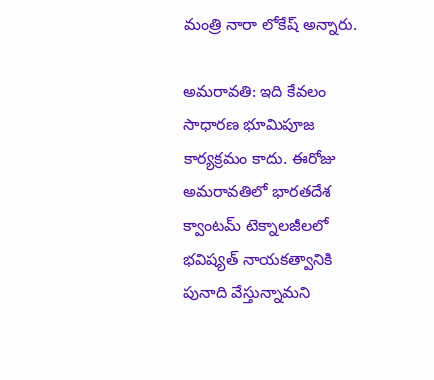మంత్రి నారా లోకేష్ అన్నారు.

అమరావతి: ఇది కేవలం సాధారణ భూమిపూజ కార్యక్రమం కాదు. ఈరోజు అమరావతిలో భారతదేశ క్వాంటమ్ టెక్నాలజీలలో భవిష్యత్ నాయకత్వానికి పునాది వేస్తున్నామని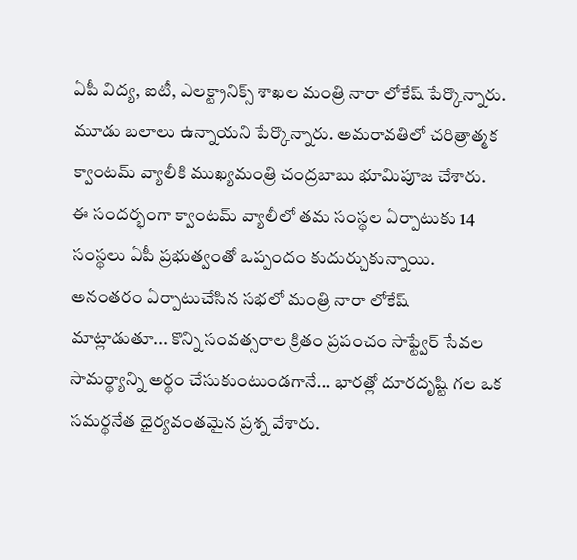ఏపీ విద్య, ఐటీ, ఎలక్ట్రానిక్స్ శాఖల మంత్రి నారా లోకేష్ పేర్కొన్నారు. మూడు బలాలు ఉన్నాయని పేర్కొన్నారు. అమరావతిలో చరిత్రాత్మక క్వాంటమ్ వ్యాలీకి ముఖ్యమంత్రి చంద్రబాబు భూమిపూజ చేశారు. ఈ సందర్భంగా క్వాంటమ్ వ్యాలీలో తమ సంస్థల ఏర్పాటుకు 14 సంస్థలు ఏపీ ప్రభుత్వంతో ఒప్పందం కుదుర్చుకున్నాయి.
అనంతరం ఏర్పాటుచేసిన సభలో మంత్రి నారా లోకేష్ మాట్లాడుతూ... కొన్ని సంవత్సరాల క్రితం ప్రపంచం సాఫ్ట్వేర్ సేవల సామర్థ్యాన్ని అర్థం చేసుకుంటుండగానే... భారత్లో దూరదృష్టి గల ఒక సమర్థనేత ధైర్యవంతమైన ప్రశ్న వేశారు.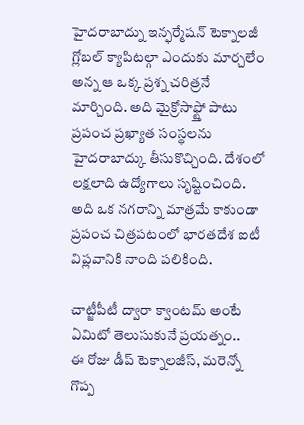హైదరాబాద్ను ఇన్ఫర్మేషన్ టెక్నాలజీ గ్లోబల్ క్యాపిటల్గా ఎందుకు మార్చలేం అన్న ఆ ఒక్క ప్రశ్న చరిత్రనే మార్చింది. అది మైక్రోసాఫ్ట్తో పాటు ప్రపంచ ప్రఖ్యాత సంస్థలను హైదరాబాద్కు తీసుకొచ్చింది. దేశంలో లక్షలాది ఉద్యోగాలు సృష్టించింది. అది ఒక నగరాన్ని మాత్రమే కాకుండా ప్రపంచ చిత్రపటంలో భారతదేశ ఐటీ విప్లవానికి నాంది పలికింది.

చాట్జీపీటీ ద్వారా క్వాంటమ్ అంటే ఏమిటో తెలుసుకునే ప్రయత్నం..
ఈ రోజు డీప్ టెక్నాలజీస్, మరెన్నో గొప్ప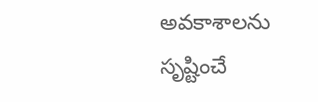అవకాశాలను సృష్టించే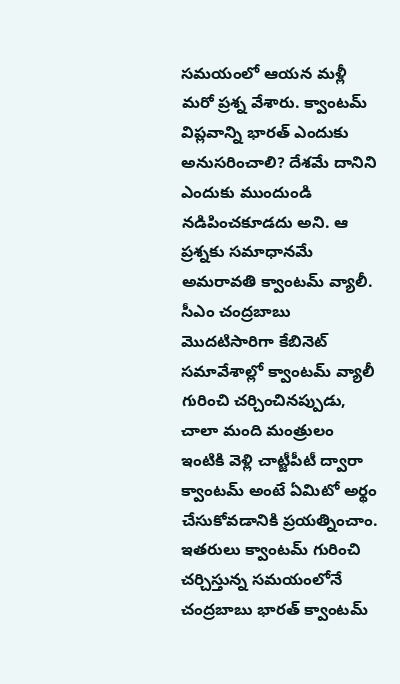సమయంలో ఆయన మళ్లీ మరో ప్రశ్న వేశారు. క్వాంటమ్ విప్లవాన్ని భారత్ ఎందుకు అనుసరించాలి? దేశమే దానిని ఎందుకు ముందుండి నడిపించకూడదు అని. ఆ ప్రశ్నకు సమాధానమే అమరావతి క్వాంటమ్ వ్యాలీ. సీఎం చంద్రబాబు మొదటిసారిగా కేబినెట్ సమావేశాల్లో క్వాంటమ్ వ్యాలీ గురించి చర్చించినప్పుడు, చాలా మంది మంత్రులం ఇంటికి వెళ్లి చాట్జీపీటీ ద్వారా క్వాంటమ్ అంటే ఏమిటో అర్థం చేసుకోవడానికి ప్రయత్నించాం. ఇతరులు క్వాంటమ్ గురించి చర్చిస్తున్న సమయంలోనే చంద్రబాబు భారత్ క్వాంటమ్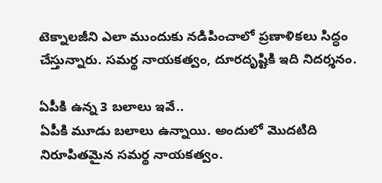టెక్నాలజీని ఎలా ముందుకు నడిపించాలో ప్రణాళికలు సిద్ధం చేస్తున్నారు. సమర్థ నాయకత్వం, దూరదృష్టికి ఇది నిదర్శనం.

ఏపీకి ఉన్న 3 బలాలు ఇవే..
ఏపీకి మూడు బలాలు ఉన్నాయి. అందులో మొదటిది నిరూపితమైన సమర్థ నాయకత్వం.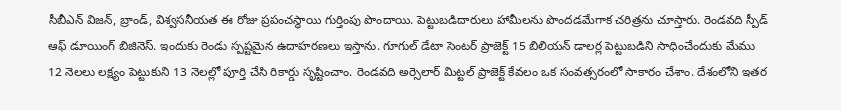సీబీఎన్ విజన్, బ్రాండ్, విశ్వసనీయత ఈ రోజు ప్రపంచస్థాయి గుర్తింపు పొందాయి. పెట్టుబడిదారులు హామీలను పొందడమేగాక చరిత్రను చూస్తారు. రెండవది స్పీడ్ ఆఫ్ డూయింగ్ బిజినెస్. ఇందుకు రెండు స్పష్టమైన ఉదాహరణలు ఇస్తాను. గూగుల్ డేటా సెంటర్ ప్రాజెక్ట్ 15 బిలియన్ డాలర్ల పెట్టుబడిని సాధించేందుకు మేము 12 నెలలు లక్ష్యం పెట్టుకుని 13 నెలల్లో పూర్తి చేసి రికార్డు సృష్టించాం. రెండవది అర్సెలార్ మిట్టల్ ప్రాజెక్ట్ కేవలం ఒక సంవత్సరంలో సాకారం చేశాం. దేశంలోని ఇతర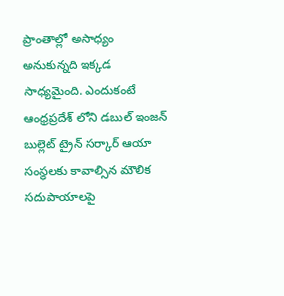ప్రాంతాల్లో అసాధ్యం అనుకున్నది ఇక్కడ సాధ్యమైంది. ఎందుకంటే ఆంధ్రప్రదేశ్ లోని డబుల్ ఇంజన్ బుల్లెట్ ట్రైన్ సర్కార్ ఆయా సంస్థలకు కావాల్సిన మౌలిక సదుపాయాలపై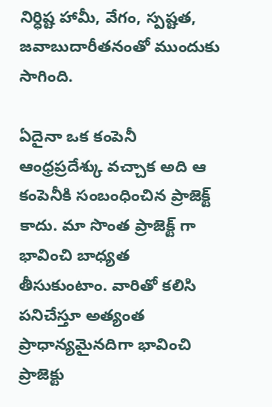నిర్ధిష్ట హామీ, వేగం, స్పష్టత, జవాబుదారీతనంతో ముందుకు సాగింది.

ఏదైనా ఒక కంపెనీ ఆంధ్రప్రదేశ్కు వచ్చాక అది ఆ కంపెనీకి సంబంధించిన ప్రాజెక్ట్ కాదు. మా సొంత ప్రాజెక్ట్ గా భావించి బాధ్యత తీసుకుంటాం. వారితో కలిసి పనిచేస్తూ అత్యంత ప్రాధాన్యమైనదిగా భావించి ప్రాజెక్టు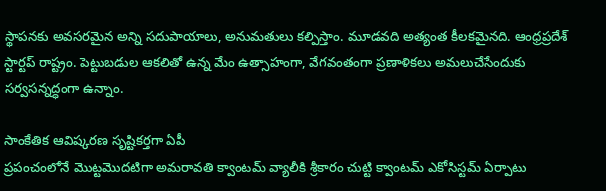స్థాపనకు అవసరమైన అన్ని సదుపాయాలు, అనుమతులు కల్పిస్తాం. మూడవది అత్యంత కీలకమైనది. ఆంధ్రప్రదేశ్ స్టార్టప్ రాష్ట్రం. పెట్టుబడుల ఆకలితో ఉన్న మేం ఉత్సాహంగా, వేగవంతంగా ప్రణాళికలు అమలుచేసేందుకు సర్వసన్నద్ధంగా ఉన్నాం.

సాంకేతిక ఆవిష్కరణ సృష్టికర్తగా ఏపీ
ప్రపంచంలోనే మొట్టమొదటిగా అమరావతి క్వాంటమ్ వ్యాలీకి శ్రీకారం చుట్టి క్వాంటమ్ ఎకోసిస్టమ్ ఏర్పాటు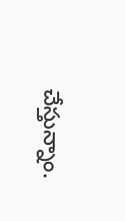చేస్తున్నాం.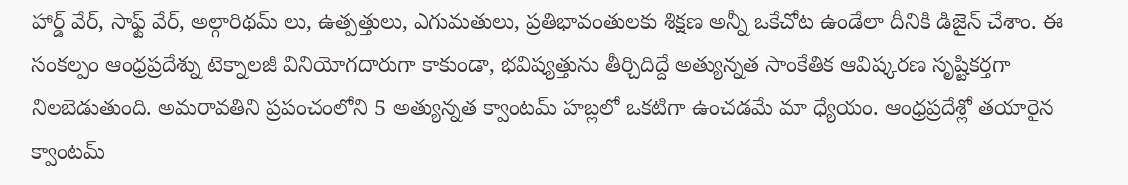హార్డ్ వేర్, సాఫ్ట్ వేర్, అల్గారిథమ్ లు, ఉత్పత్తులు, ఎగుమతులు, ప్రతిభావంతులకు శిక్షణ అన్నీ ఒకేచోట ఉండేలా దీనికి డిజైన్ చేశాం. ఈ సంకల్పం ఆంధ్రప్రదేశ్ను టెక్నాలజీ వినియోగదారుగా కాకుండా, భవిష్యత్తును తీర్చిదిద్దే అత్యున్నత సాంకేతిక ఆవిష్కరణ సృష్టికర్తగా నిలబెడుతుంది. అమరావతిని ప్రపంచంలోని 5 అత్యున్నత క్వాంటమ్ హబ్లలో ఒకటిగా ఉంచడమే మా ధ్యేయం. ఆంధ్రప్రదేశ్లో తయారైన క్వాంటమ్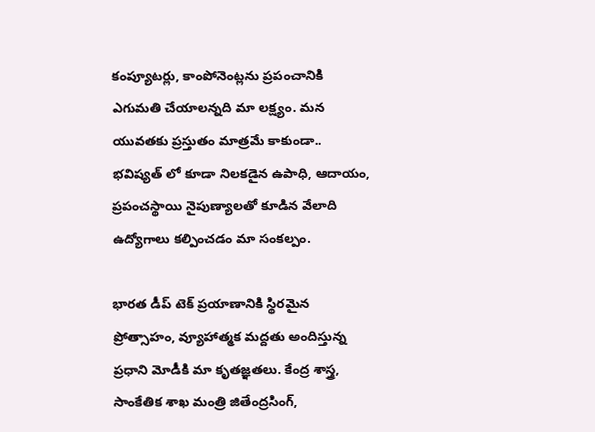కంప్యూటర్లు, కాంపోనెంట్లను ప్రపంచానికి ఎగుమతి చేయాలన్నది మా లక్ష్యం. మన యువతకు ప్రస్తుతం మాత్రమే కాకుండా.. భవిష్యత్ లో కూడా నిలకడైన ఉపాధి, ఆదాయం, ప్రపంచస్థాయి నైపుణ్యాలతో కూడిన వేలాది ఉద్యోగాలు కల్పించడం మా సంకల్పం.

భారత డీప్ టెక్ ప్రయాణానికి స్థిరమైన ప్రోత్సాహం, వ్యూహాత్మక మద్దతు అందిస్తున్న ప్రధాని మోడీకి మా కృతజ్ఞతలు. కేంద్ర శాస్త్ర, సాంకేతిక శాఖ మంత్రి జితేంద్రసింగ్,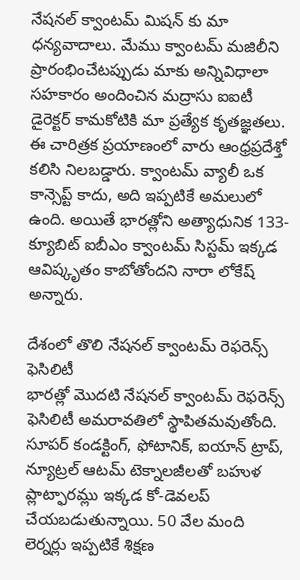నేషనల్ క్వాంటమ్ మిషన్ కు మా ధన్యవాదాలు. మేము క్వాంటమ్ మజిలీని ప్రారంభించేటప్పుడు మాకు అన్నివిధాలా సహకారం అందించిన మద్రాసు ఐఐటీ డైరెక్టర్ కామకోటికి మా ప్రత్యేక కృతజ్ఞతలు. ఈ చారిత్రక ప్రయాణంలో వారు ఆంధ్రప్రదేశ్తో కలిసి నిలబడ్డారు. క్వాంటమ్ వ్యాలీ ఒక కాన్సెప్ట్ కాదు, అది ఇప్పటికే అమలులో ఉంది. అయితే భారత్లోని అత్యాధునిక 133-క్యూబిట్ ఐబీఎం క్వాంటమ్ సిస్టమ్ ఇక్కడ ఆవిష్కృతం కాబోతోందని నారా లోకేష్ అన్నారు.

దేశంలో తొలి నేషనల్ క్వాంటమ్ రెఫరెన్స్ ఫెసిలిటీ
భారత్లో మొదటి నేషనల్ క్వాంటమ్ రెఫరెన్స్ ఫెసిలిటీ అమరావతిలో స్థాపితమవుతోంది. సూపర్ కండక్టింగ్, ఫోటానిక్, ఐయాన్ ట్రాప్, న్యూట్రల్ ఆటమ్ టెక్నాలజీలతో బహుళ ప్లాట్ఫారమ్లు ఇక్కడ కో-డెవలప్ చేయబడుతున్నాయి. 50 వేల మంది లెర్నర్లు ఇప్పటికే శిక్షణ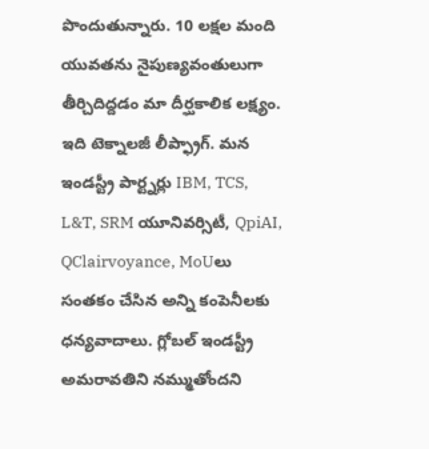పొందుతున్నారు. 10 లక్షల మంది యువతను నైపుణ్యవంతులుగా తీర్చిదిద్దడం మా దీర్ఘకాలిక లక్ష్యం. ఇది టెక్నాలజీ లీప్ఫ్రాగ్. మన ఇండస్ట్రీ పార్ట్నర్లు IBM, TCS, L&T, SRM యూనివర్సిటీ, QpiAI, QClairvoyance, MoUలు సంతకం చేసిన అన్ని కంపెనీలకు ధన్యవాదాలు. గ్లోబల్ ఇండస్ట్రీ అమరావతిని నమ్ముతోందని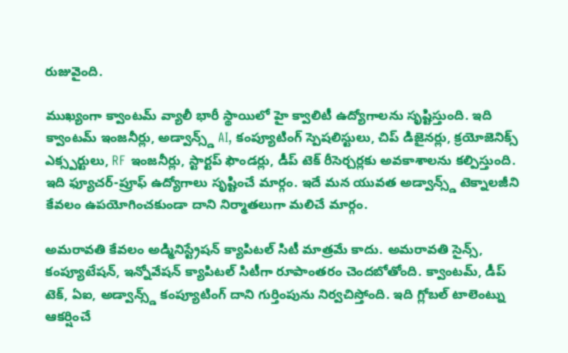రుజువైంది.

ముఖ్యంగా క్వాంటమ్ వ్యాలీ భారీ స్థాయిలో హై క్వాలిటీ ఉద్యోగాలను సృష్టిస్తుంది. ఇది క్వాంటమ్ ఇంజనీర్లు, అడ్వాన్స్డ్ AI, కంప్యూటింగ్ స్పెషలిస్టులు, చిప్ డిజైనర్లు, క్రయోజెనిక్స్ ఎక్స్పర్టులు, RF ఇంజనీర్లు, స్టార్టప్ ఫౌండర్లు, డీప్ టెక్ రీసెర్చర్లకు అవకాశాలను కల్పిస్తుంది. ఇది ఫ్యూచర్-ప్రూఫ్ ఉద్యోగాలు సృష్టించే మార్గం. ఇదే మన యువత అడ్వాన్స్డ్ టెక్నాలజీని కేవలం ఉపయోగించకుండా దాని నిర్మాతలుగా మలిచే మార్గం.

అమరావతి కేవలం అడ్మినిస్ట్రేషన్ క్యాపిటల్ సిటీ మాత్రమే కాదు. అమరావతి సైన్స్, కంప్యూటేషన్, ఇన్నోవేషన్ క్యాపిటల్ సిటీగా రూపాంతరం చెందబోతోంది. క్వాంటమ్, డీప్ టెక్, ఏఐ, అడ్వాన్స్డ్ కంప్యూటింగ్ దాని గుర్తింపును నిర్వచిస్తోంది. ఇది గ్లోబల్ టాలెంట్ను ఆకర్షించే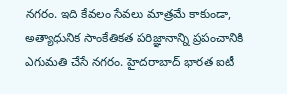నగరం. ఇది కేవలం సేవలు మాత్రమే కాకుండా, అత్యాధునిక సాంకేతికత పరిజ్ఞానాన్ని ప్రపంచానికి ఎగుమతి చేసే నగరం. హైదరాబాద్ భారత ఐటీ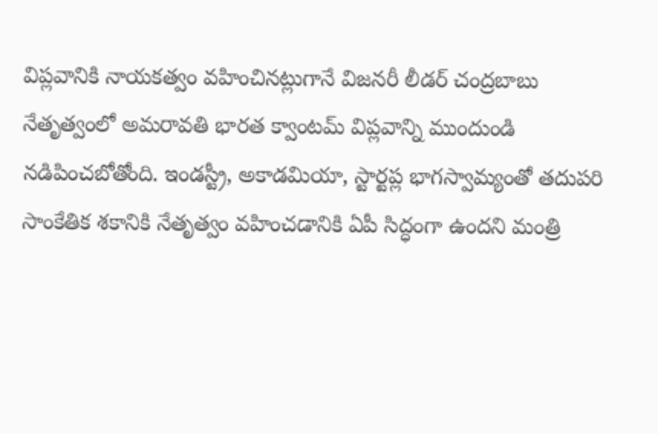విప్లవానికి నాయకత్వం వహించినట్లుగానే విజనరీ లీడర్ చంద్రబాబు నేతృత్వంలో అమరావతి భారత క్వాంటమ్ విప్లవాన్ని ముందుండి నడిపించబోతోంది. ఇండస్ట్రీ, అకాడమియా, స్టార్టప్ల భాగస్వామ్యంతో తదుపరి సాంకేతిక శకానికి నేతృత్వం వహించడానికి ఏపీ సిద్ధంగా ఉందని మంత్రి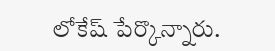లోకేష్ పేర్కొన్నారు.